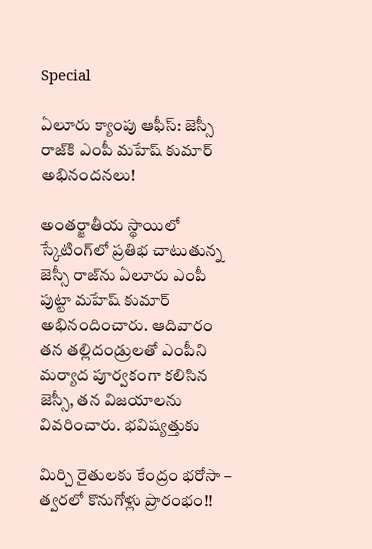Special

ఏలూరు క్యాంపు ఆఫీస్: జెస్సీ రాజ్‌కి ఎంపీ మహేష్ కుమార్ అభినందనలు!

అంతర్జాతీయ స్థాయిలో స్కేటింగ్‌లో ప్రతిభ చాటుతున్న జెస్సీ రాజ్‌ను ఏలూరు ఎంపీ పుట్టా మహేష్ కుమార్ అభినందించారు. ఆదివారం తన తల్లిదండ్రులతో ఎంపీని మర్యాద పూర్వకంగా కలిసిన జెస్సీ, తన విజయాలను వివరించారు. భవిష్యత్తుకు

మిర్చి రైతులకు కేంద్రం భరోసా – త్వరలో కొనుగోళ్లు ప్రారంభం!!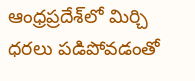ఆంధ్రప్రదేశ్‌లో మిర్చి ధరలు పడిపోవడంతో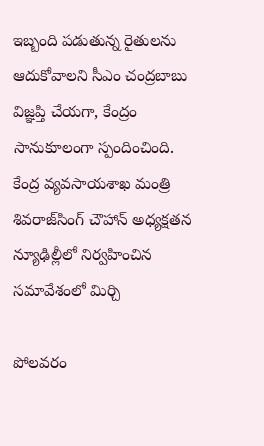ఇబ్బంది పడుతున్న రైతులను ఆదుకోవాలని సీఎం చంద్రబాబు విజ్ఞప్తి చేయగా, కేంద్రం సానుకూలంగా స్పందించింది. కేంద్ర వ్యవసాయశాఖ మంత్రి శివరాజ్‌సింగ్ చౌహాన్ అధ్యక్షతన న్యూఢిల్లీలో నిర్వహించిన సమావేశంలో మిర్చి

పోలవరం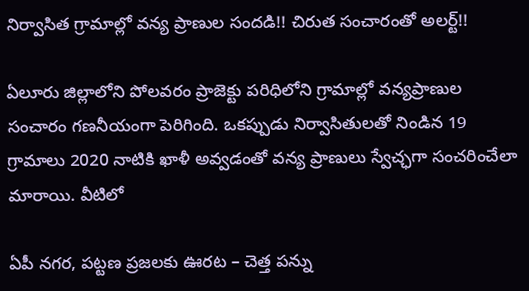నిర్వాసిత గ్రామాల్లో వన్య ప్రాణుల సందడి!! చిరుత సంచారంతో అలర్ట్!!

ఏలూరు జిల్లాలోని పోలవరం ప్రాజెక్టు పరిధిలోని గ్రామాల్లో వన్యప్రాణుల సంచారం గణనీయంగా పెరిగింది. ఒకప్పుడు నిర్వాసితులతో నిండిన 19 గ్రామాలు 2020 నాటికి ఖాళీ అవ్వడంతో వన్య ప్రాణులు స్వేచ్ఛగా సంచరించేలా మారాయి. వీటిలో

ఏపీ నగర, పట్టణ ప్రజలకు ఊరట – చెత్త పన్ను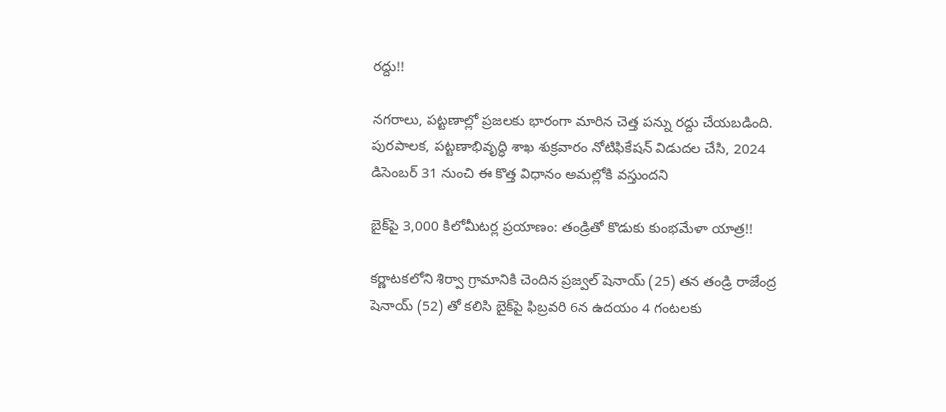రద్దు!!

నగరాలు, పట్టణాల్లో ప్రజలకు భారంగా మారిన చెత్త పన్ను రద్దు చేయబడింది. పురపాలక, పట్టణాభివృద్ధి శాఖ శుక్రవారం నోటిఫికేషన్‌ విడుదల చేసి, 2024 డిసెంబర్ 31 నుంచి ఈ కొత్త విధానం అమల్లోకి వస్తుందని

బైక్‌పై 3,000 కిలోమీటర్ల ప్రయాణం: తండ్రితో కొడుకు కుంభమేళా యాత్ర!!

కర్ణాటకలోని శిర్వా గ్రామానికి చెందిన ప్రజ్వల్‌ షెనాయ్‌ (25) తన తండ్రి రాజేంద్ర షెనాయ్‌ (52) తో కలిసి బైక్‌పై ఫిబ్రవరి 6న ఉదయం 4 గంటలకు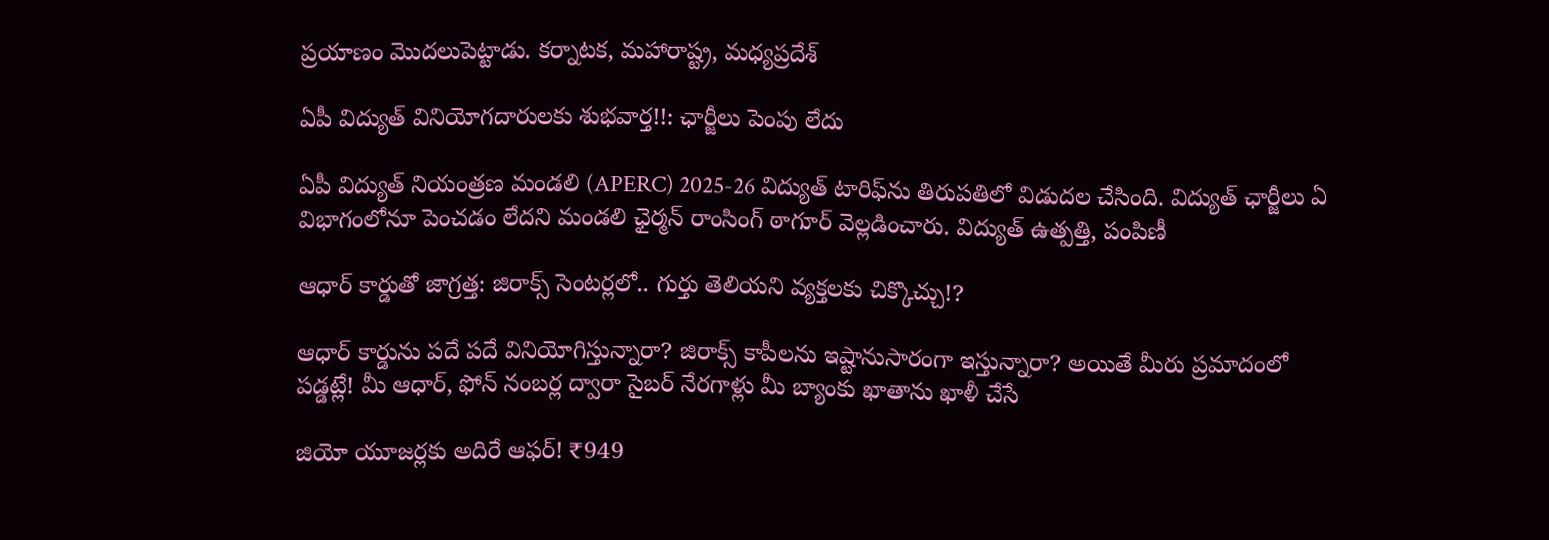ప్రయాణం మొదలుపెట్టాడు. కర్నాటక, మహారాష్ట్ర, మధ్యప్రదేశ్‌

ఏపీ విద్యుత్ వినియోగదారులకు శుభవార్త!!: ఛార్జీలు పెంపు లేదు

ఏపీ విద్యుత్ నియంత్రణ మండలి (APERC) 2025-26 విద్యుత్ టారిఫ్‌ను తిరుపతిలో విడుదల చేసింది. విద్యుత్ ఛార్జీలు ఏ విభాగంలోనూ పెంచడం లేదని మండలి ఛైర్మన్‌ రాంసింగ్‌ ఠాగూర్‌ వెల్లడించారు. విద్యుత్‌ ఉత్పత్తి, పంపిణీ

ఆధార్ కార్డుతో జాగ్రత్త: జిరాక్స్ సెంటర్లలో.. గుర్తు తెలియని వ్యక్తలకు చిక్కొచ్చు!?

ఆధార్ కార్డును పదే పదే వినియోగిస్తున్నారా? జిరాక్స్ కాపీలను ఇష్టానుసారంగా ఇస్తున్నారా? అయితే మీరు ప్రమాదంలో పడ్డట్లే! మీ ఆధార్, ఫోన్ నంబర్ల ద్వారా సైబర్ నేరగాళ్లు మీ బ్యాంకు ఖాతాను ఖాళీ చేసే

జియో యూజర్లకు అదిరే ఆఫర్! ₹949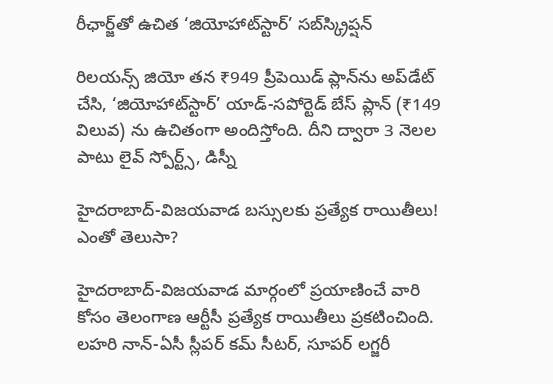రీఛార్జ్‌తో ఉచిత ‘జియోహాట్‌స్టార్’ సబ్‌స్క్రిప్షన్

రిలయన్స్ జియో తన ₹949 ప్రీపెయిడ్ ప్లాన్‌ను అప్‌డేట్ చేసి, ‘జియోహాట్‌స్టార్’ యాడ్-సపోర్టెడ్ బేస్ ప్లాన్ (₹149 విలువ) ను ఉచితంగా అందిస్తోంది. దీని ద్వారా 3 నెలల పాటు లైవ్ స్పోర్ట్స్, డిస్నీ

హైదరాబాద్-విజయవాడ బస్సులకు ప్రత్యేక రాయితీలు! ఎంతో తెలుసా?

హైదరాబాద్-విజయవాడ మార్గంలో ప్రయాణించే వారి కోసం తెలంగాణ ఆర్టీసీ ప్రత్యేక రాయితీలు ప్రకటించింది. లహరి నాన్-ఏసీ స్లీపర్ కమ్ సీటర్, సూపర్ లగ్జరీ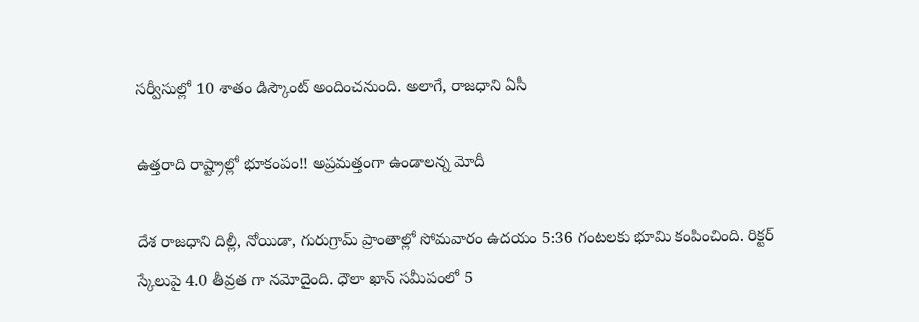సర్వీసుల్లో 10 శాతం డిస్కౌంట్ అందించనుంది. అలాగే, రాజధాని ఏసీ

ఉత్తరాది రాష్ట్రాల్లో భూకంపం!! అప్రమత్తంగా ఉండాలన్న మోదీ

దేశ రాజధాని దిల్లీ, నోయిడా, గురుగ్రామ్‌ ప్రాంతాల్లో సోమవారం ఉదయం 5:36 గంటలకు భూమి కంపించింది. రిక్టర్ స్కేలుపై 4.0 తీవ్రత గా నమోదైంది. ధౌలా ఖాన్ సమీపంలో 5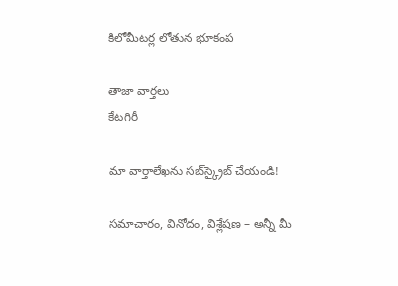కిలోమీటర్ల లోతున భూకంప

తాజా వార్తలు
కేటగిరీ

మా వార్తాలేఖను సబ్‌స్క్రైబ్ చేయండి!

సమాచారం, వినోదం, విశ్లేషణ – అన్నీ మీ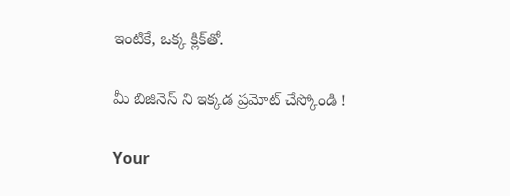ఇంటికే, ఒక్క క్లిక్‌తో.

మీ బిజినెస్ ని ఇక్కడ ప్రమోట్ చేస్కోండి !

Your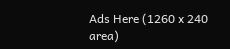Ads Here (1260 x 240 area)